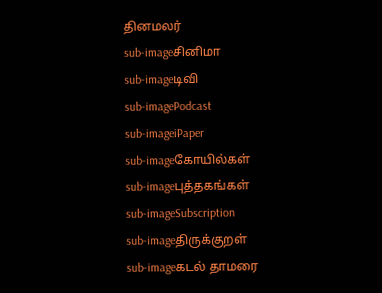தினமலர்
sub-imageசினிமா
sub-imageடிவி
sub-imagePodcast
sub-imageiPaper
sub-imageகோயில்கள்
sub-imageபுத்தகங்கள்
sub-imageSubscription
sub-imageதிருக்குறள்
sub-imageகடல் தாமரை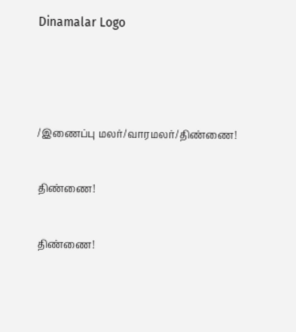Dinamalar Logo



/இணைப்பு மலர்/வாரமலர்/திண்ணை!

திண்ணை!

திண்ணை!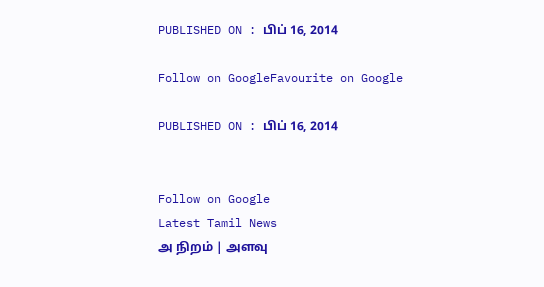PUBLISHED ON : பிப் 16, 2014

Follow on GoogleFavourite on Google

PUBLISHED ON : பிப் 16, 2014


Follow on Google
Latest Tamil News
அ நிறம் | அளவு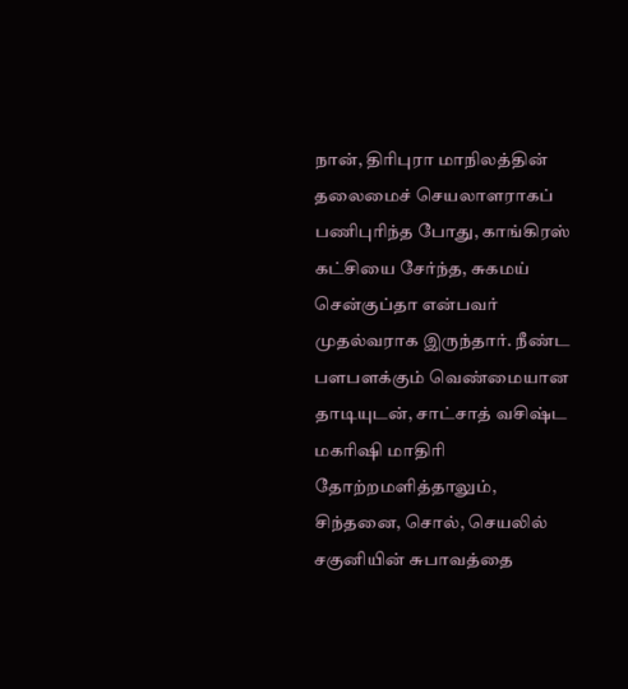நான், திரிபுரா மாநிலத்தின் தலைமைச் செயலாளராகப் பணிபுரிந்த போது, காங்கிரஸ் கட்சியை சேர்ந்த, சுகமய் சென்குப்தா என்பவர் முதல்வராக இருந்தார். நீண்ட பளபளக்கும் வெண்மையான தாடியுடன், சாட்சாத் வசிஷ்ட மகரிஷி மாதிரி தோற்றமளித்தாலும், சிந்தனை, சொல், செயலில் சகுனியின் சுபாவத்தை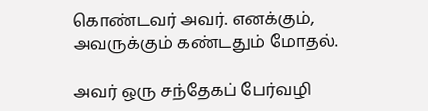கொண்டவர் அவர். எனக்கும், அவருக்கும் கண்டதும் மோதல்.

அவர் ஒரு சந்தேகப் பேர்வழி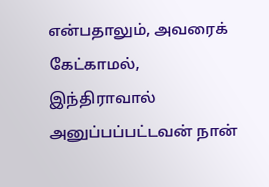என்பதாலும், அவரைக் கேட்காமல், இந்திராவால் அனுப்பப்பட்டவன் நான்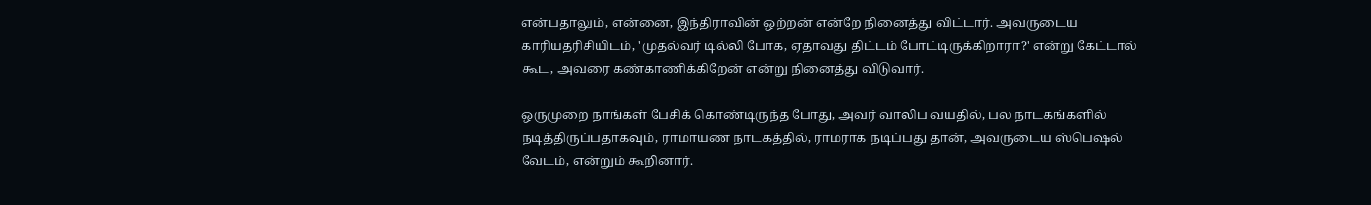என்பதாலும், என்னை, இந்திராவின் ஒற்றன் என்றே நினைத்து விட்டார். அவருடைய காரியதரிசியிடம், 'முதல்வர் டில்லி போக, ஏதாவது திட்டம் போட்டிருக்கிறாரா?' என்று கேட்டால் கூட, அவரை கண்காணிக்கிறேன் என்று நினைத்து விடுவார்.

ஒருமுறை நாங்கள் பேசிக் கொண்டிருந்த போது, அவர் வாலிப வயதில், பல நாடகங்களில் நடித்திருப்பதாகவும், ராமாயண நாடகத்தில், ராமராக நடிப்பது தான், அவருடைய ஸ்பெஷல் வேடம், என்றும் கூறினார்.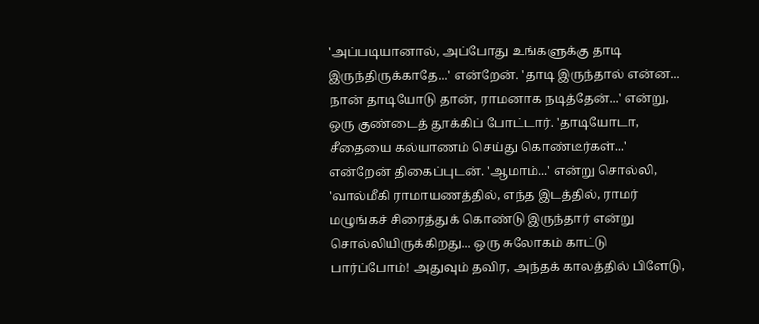'அப்படியானால், அப்போது உங்களுக்கு தாடி இருந்திருக்காதே...' என்றேன். 'தாடி இருந்தால் என்ன... நான் தாடியோடு தான், ராமனாக நடித்தேன்...' என்று, ஒரு குண்டைத் தூக்கிப் போட்டார். 'தாடியோடா, சீதையை கல்யாணம் செய்து கொண்டீர்கள்...' என்றேன் திகைப்புடன். 'ஆமாம்...' என்று சொல்லி, 'வால்மீகி ராமாயணத்தில், எந்த இடத்தில், ராமர் மழுங்கச் சிரைத்துக் கொண்டு இருந்தார் என்று சொல்லியிருக்கிறது... ஒரு சுலோகம் காட்டு பார்ப்போம்! அதுவும் தவிர, அந்தக் காலத்தில் பிளேடு,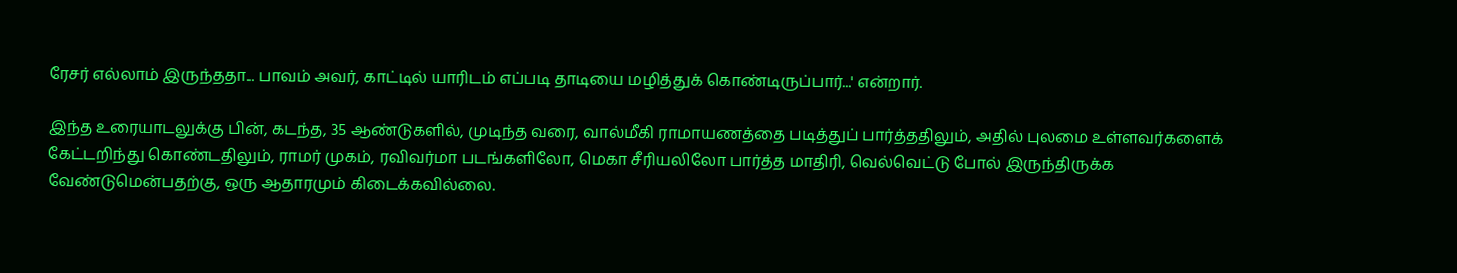ரேசர் எல்லாம் இருந்ததா... பாவம் அவர், காட்டில் யாரிடம் எப்படி தாடியை மழித்துக் கொண்டிருப்பார்...' என்றார்.

இந்த உரையாடலுக்கு பின், கடந்த, 35 ஆண்டுகளில், முடிந்த வரை, வால்மீகி ராமாயணத்தை படித்துப் பார்த்ததிலும், அதில் புலமை உள்ளவர்களைக் கேட்டறிந்து கொண்டதிலும், ராமர் முகம், ரவிவர்மா படங்களிலோ, மெகா சீரியலிலோ பார்த்த மாதிரி, வெல்வெட்டு போல் இருந்திருக்க வேண்டுமென்பதற்கு, ஒரு ஆதாரமும் கிடைக்கவில்லை.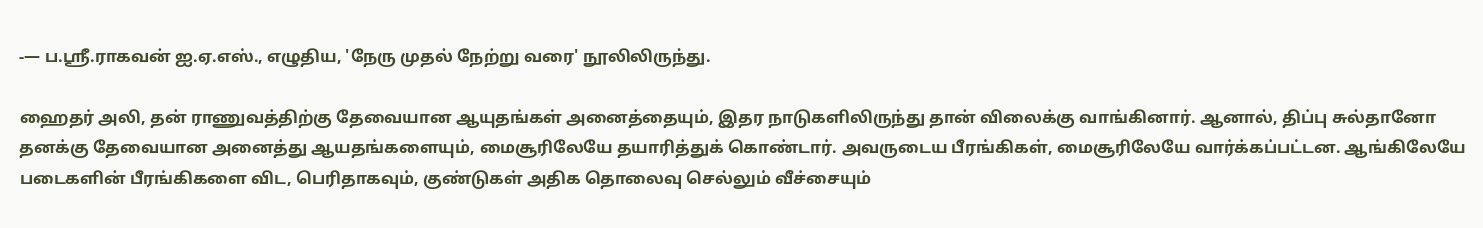‑— ப.ஸ்ரீ.ராகவன் ஐ.ஏ.எஸ்., எழுதிய, 'நேரு முதல் நேற்று வரை' நூலிலிருந்து.

ஹைதர் அலி, தன் ராணுவத்திற்கு தேவையான ஆயுதங்கள் அனைத்தையும், இதர நாடுகளிலிருந்து தான் விலைக்கு வாங்கினார். ஆனால், திப்பு சுல்தானோ தனக்கு தேவையான அனைத்து ஆயதங்களையும், மைசூரிலேயே தயாரித்துக் கொண்டார். அவருடைய பீரங்கிகள், மைசூரிலேயே வார்க்கப்பட்டன. ஆங்கிலேயே படைகளின் பீரங்கிகளை விட, பெரிதாகவும், குண்டுகள் அதிக தொலைவு செல்லும் வீச்சையும்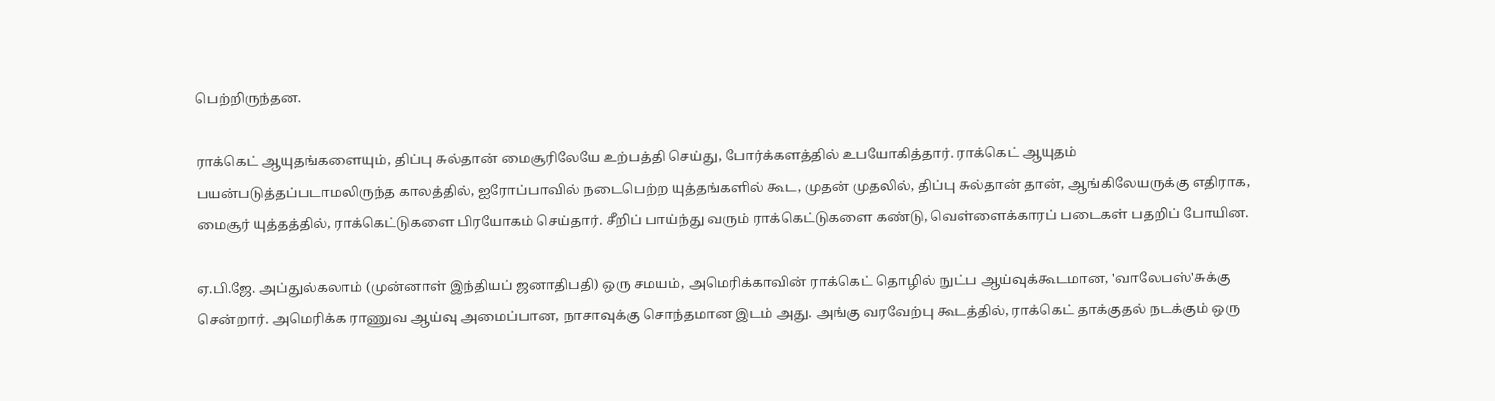பெற்றிருந்தன.

ராக்கெட் ஆயுதங்களையும், திப்பு சுல்தான் மைசூரிலேயே உற்பத்தி செய்து, போர்க்களத்தில் உபயோகித்தார். ராக்கெட் ஆயுதம் பயன்படுத்தப்படாமலிருந்த காலத்தில், ஐரோப்பாவில் நடைபெற்ற யுத்தங்களில் கூட, முதன் முதலில், திப்பு சுல்தான் தான், ஆங்கிலேயருக்கு எதிராக, மைசூர் யுத்தத்தில், ராக்கெட்டுகளை பிரயோகம் செய்தார். சீறிப் பாய்ந்து வரும் ராக்கெட்டுகளை கண்டு, வெள்ளைக்காரப் படைகள் பதறிப் போயின.

ஏ.பி.ஜே. அப்துல்கலாம் (முன்னாள் இந்தியப் ஜனாதிபதி) ஒரு சமயம், அமெரிக்காவின் ராக்கெட் தொழில் நுட்ப ஆய்வுக்கூடமான, 'வாலேபஸ்'சுக்கு சென்றார். அமெரிக்க ராணுவ ஆய்வு அமைப்பான, நாசாவுக்கு சொந்தமான இடம் அது. அங்கு வரவேற்பு கூடத்தில், ராக்கெட் தாக்குதல் நடக்கும் ஒரு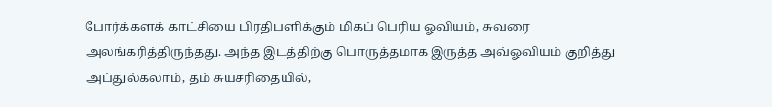போர்க்களக் காட்சியை பிரதிபளிக்கும் மிகப் பெரிய ஓவியம், சுவரை அலங்கரித்திருந்தது. அந்த இடத்திற்கு பொருத்தமாக இருத்த அவ்ஓவியம் குறித்து அப்துல்கலாம், தம் சுயசரிதையில்,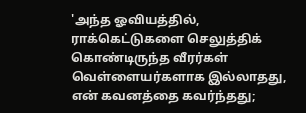'அந்த ஓவியத்தில், ராக்கெட்டுகளை செலுத்திக் கொண்டிருந்த வீரர்கள் வெள்ளையர்களாக இல்லாதது, என் கவனத்தை கவர்ந்தது;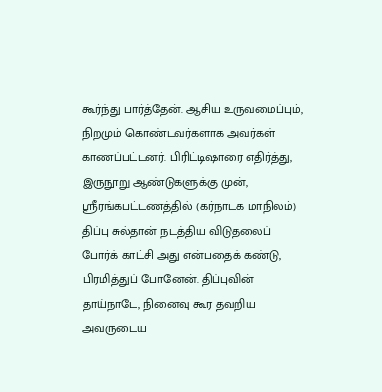கூர்ந்து பார்த்தேன். ஆசிய உருவமைப்பும், நிறமும் கொண்டவர்களாக அவர்கள் காணப்பட்டனர். பிரிட்டிஷாரை எதிர்த்து, இருநூறு ஆண்டுகளுக்கு முன், ஸ்ரீரங்கபட்டணத்தில் (கர்நாடக மாநிலம்) திப்பு சுல்தான் நடத்திய விடுதலைப் போர்க் காட்சி அது என்பதைக் கண்டு, பிரமித்துப் போனேன். திப்புவின் தாய்நாடே, நினைவு கூர தவறிய அவருடைய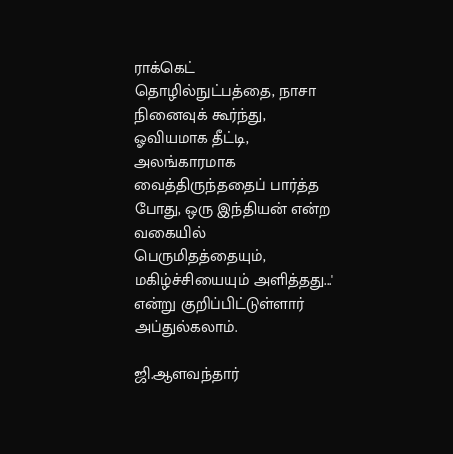ராக்கெட் தொழில்நுட்பத்தை, நாசா நினைவுக் கூர்ந்து, ஓவியமாக தீட்டி, அலங்காரமாக வைத்திருந்ததைப் பார்த்த போது, ஒரு இந்தியன் என்ற வகையில் பெருமிதத்தையும், மகிழ்ச்சியையும் அளித்தது...' என்று குறிப்பிட்டுள்ளார் அப்துல்கலாம்.

ஜி.ஆளவந்தார்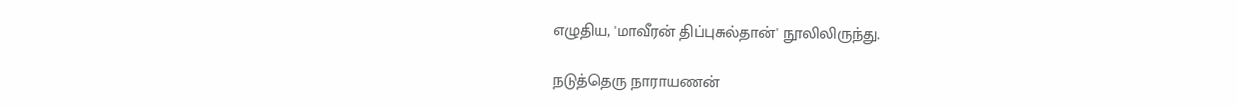எழுதிய, 'மாவீரன் திப்புசுல்தான்' நூலிலிருந்து.

நடுத்தெரு நாராயணன்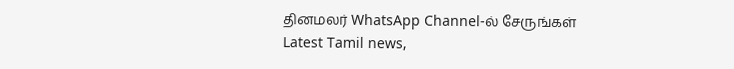தினமலர் WhatsApp Channel-ல் சேருங்கள்
Latest Tamil news,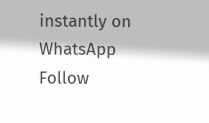instantly on WhatsApp
Follow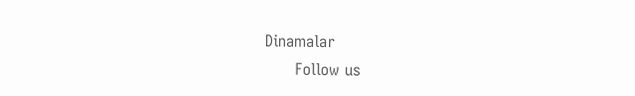Dinamalar
      Follow us